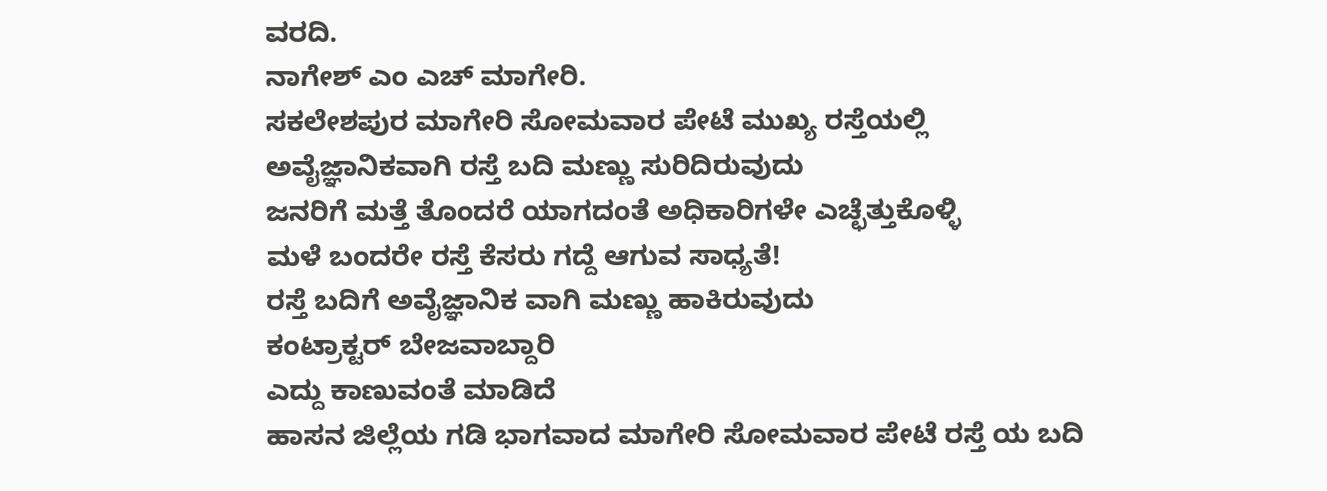ವರದಿ.
ನಾಗೇಶ್ ಎಂ ಎಚ್ ಮಾಗೇರಿ.
ಸಕಲೇಶಪುರ ಮಾಗೇರಿ ಸೋಮವಾರ ಪೇಟೆ ಮುಖ್ಯ ರಸ್ತೆಯಲ್ಲಿ
ಅವೈಜ್ಞಾನಿಕವಾಗಿ ರಸ್ತೆ ಬದಿ ಮಣ್ಣು ಸುರಿದಿರುವುದು
ಜನರಿಗೆ ಮತ್ತೆ ತೊಂದರೆ ಯಾಗದಂತೆ ಅಧಿಕಾರಿಗಳೇ ಎಚ್ಛೆತ್ತುಕೊಳ್ಳಿ
ಮಳೆ ಬಂದರೇ ರಸ್ತೆ ಕೆಸರು ಗದ್ದೆ ಆಗುವ ಸಾಧ್ಯತೆ!
ರಸ್ತೆ ಬದಿಗೆ ಅವೈಜ್ಞಾನಿಕ ವಾಗಿ ಮಣ್ಣು ಹಾಕಿರುವುದು
ಕಂಟ್ರಾಕ್ಟರ್ ಬೇಜವಾಬ್ದಾರಿ
ಎದ್ದು ಕಾಣುವಂತೆ ಮಾಡಿದೆ
ಹಾಸನ ಜಿಲ್ಲೆಯ ಗಡಿ ಭಾಗವಾದ ಮಾಗೇರಿ ಸೋಮವಾರ ಪೇಟೆ ರಸ್ತೆ ಯ ಬದಿ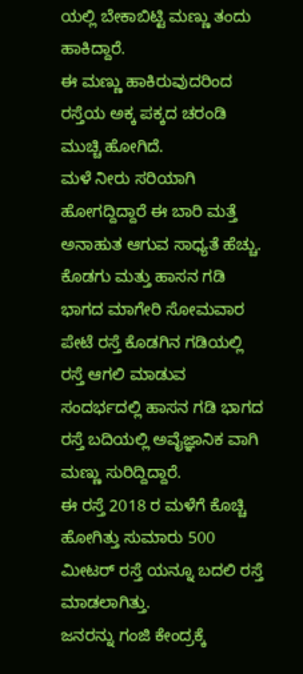ಯಲ್ಲಿ ಬೇಕಾಬಿಟ್ಟಿ ಮಣ್ಣು ತಂದು ಹಾಕಿದ್ದಾರೆ.
ಈ ಮಣ್ಣು ಹಾಕಿರುವುದರಿಂದ ರಸ್ತೆಯ ಅಕ್ಕ ಪಕ್ಕದ ಚರಂಡಿ ಮುಚ್ಚಿ ಹೋಗಿದೆ.
ಮಳೆ ನೀರು ಸರಿಯಾಗಿ ಹೋಗದ್ದಿದ್ದಾರೆ ಈ ಬಾರಿ ಮತ್ತೆ
ಅನಾಹುತ ಆಗುವ ಸಾಧ್ಯತೆ ಹೆಚ್ಚು.
ಕೊಡಗು ಮತ್ತು ಹಾಸನ ಗಡಿ ಭಾಗದ ಮಾಗೇರಿ ಸೋಮವಾರ ಪೇಟೆ ರಸ್ತೆ ಕೊಡಗಿನ ಗಡಿಯಲ್ಲಿ ರಸ್ತೆ ಆಗಲಿ ಮಾಡುವ ಸಂದರ್ಭದಲ್ಲಿ ಹಾಸನ ಗಡಿ ಭಾಗದ ರಸ್ತೆ ಬದಿಯಲ್ಲಿ ಅವೈಜ್ಞಾನಿಕ ವಾಗಿ ಮಣ್ಣು ಸುರಿದ್ದಿದ್ದಾರೆ.
ಈ ರಸ್ತೆ 2018 ರ ಮಳೆಗೆ ಕೊಚ್ಚಿ ಹೋಗಿತ್ತು ಸುಮಾರು 500 ಮೀಟರ್ ರಸ್ತೆ ಯನ್ನೂ ಬದಲಿ ರಸ್ತೆ ಮಾಡಲಾಗಿತ್ತು.
ಜನರನ್ನು ಗಂಜಿ ಕೇಂದ್ರಕ್ಕೆ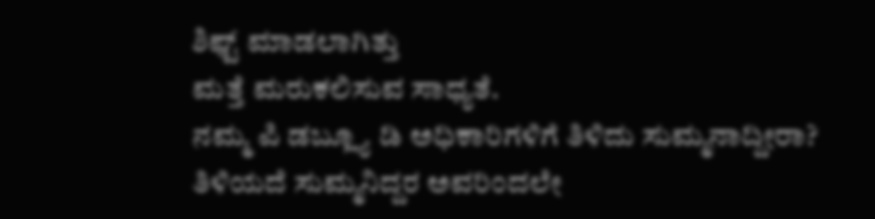ಶಿಫ್ಟ್ ಮಾಡಲಾಗಿತ್ತು
ಮತ್ತೆ ಮರುಕಲಿಸುವ ಸಾಧ್ಯತೆ.
ನಮ್ಮ ಪಿ ಡಬ್ಲ್ಯೂ ಡಿ ಅಧಿಕಾರಿಗಳಿಗೆ ತಿಳಿದು ಸುಮ್ಮನಾದ್ದೀರಾ?
ತಿಳಿಯದೆ ಸುಮ್ಮನಿದ್ದರ ಅವರಿಂದಲೇ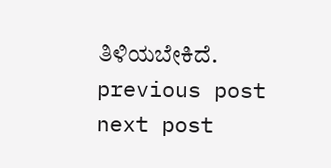ತಿಳಿಯಬೇಕಿದೆ.
previous post
next post